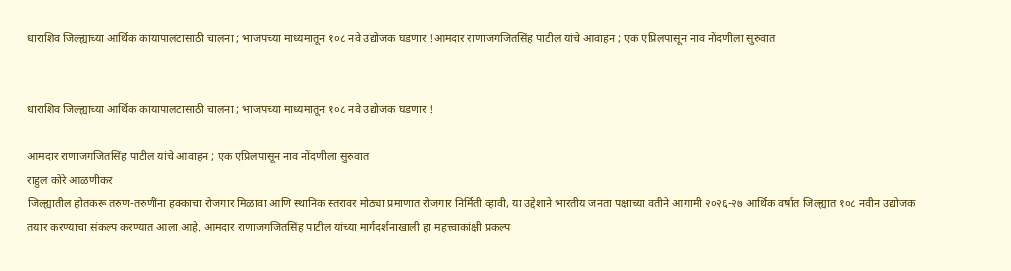धाराशिव जिल्ह्याच्या आर्थिक कायापालटासाठी चालना ; भाजपच्या माध्यमातून १०८ नवे उद्योजक घडणार !आमदार राणाजगजितसिंह पाटील यांचे आवाहन ; एक एप्रिलपासून नाव नोंदणीला सुरुवात


धाराशिव जिल्ह्याच्या आर्थिक कायापालटासाठी चालना ; भाजपच्या माध्यमातून १०८ नवे उद्योजक घडणार !

आमदार राणाजगजितसिंह पाटील यांचे आवाहन ; एक एप्रिलपासून नाव नोंदणीला सुरुवात
राहुल कोरे आळणीकर
जिल्ह्यातील होतकरू तरुण-तरुणींना हक्काचा रोजगार मिळावा आणि स्थानिक स्तरावर मोठ्या प्रमाणात रोजगार निर्मिती व्हावी, या उद्देशाने भारतीय जनता पक्षाच्या वतीने आगामी २०२६-२७ आर्थिक वर्षात जिल्ह्यात १०८ नवीन उद्योजक तयार करण्याचा संकल्प करण्यात आला आहे. आमदार राणाजगजितसिंह पाटील यांच्या मार्गदर्शनाखाली हा महत्त्वाकांक्षी प्रकल्प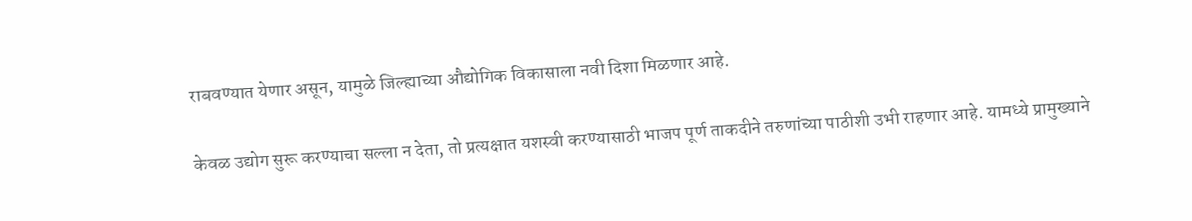राबवण्यात येणार असून, यामुळे जिल्ह्याच्या औद्योगिक विकासाला नवी दिशा मिळणार आहे.

केवळ उद्योग सुरू करण्याचा सल्ला न देता, तो प्रत्यक्षात यशस्वी करण्यासाठी भाजप पूर्ण ताकदीने तरुणांच्या पाठीशी उभी राहणार आहे. यामध्ये प्रामुख्याने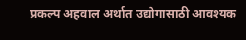प्रकल्प अहवाल अर्थात उद्योगासाठी आवश्यक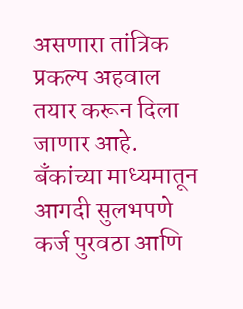असणारा तांत्रिक प्रकल्प अहवाल तयार करून दिला जाणार आहे. बँकांच्या माध्यमातून आगदी सुलभपणे कर्ज पुरवठा आणि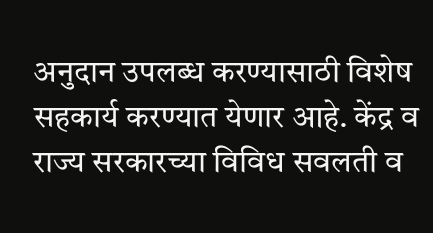अनुदान उपलब्ध करण्यासाठी विशेष सहकार्य करण्यात येणार आहे. केंद्र व राज्य सरकारच्या विविध सवलती व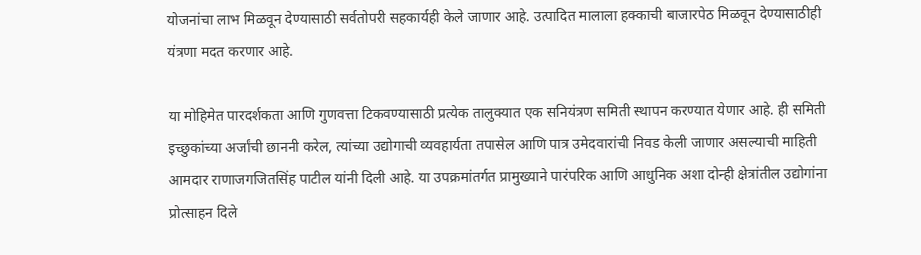योजनांचा लाभ मिळवून देण्यासाठी सर्वतोपरी सहकार्यही केले जाणार आहे. उत्पादित मालाला हक्काची बाजारपेठ मिळवून देण्यासाठीही यंत्रणा मदत करणार आहे.

या मोहिमेत पारदर्शकता आणि गुणवत्ता टिकवण्यासाठी प्रत्येक तालुक्यात एक सनियंत्रण समिती स्थापन करण्यात येणार आहे. ही समिती इच्छुकांच्या अर्जांची छाननी करेल, त्यांच्या उद्योगाची व्यवहार्यता तपासेल आणि पात्र उमेदवारांची निवड केली जाणार असल्याची माहिती आमदार राणाजगजितसिंह पाटील यांनी दिली आहे. या उपक्रमांतर्गत प्रामुख्याने पारंपरिक आणि आधुनिक अशा दोन्ही क्षेत्रांतील उद्योगांना प्रोत्साहन दिले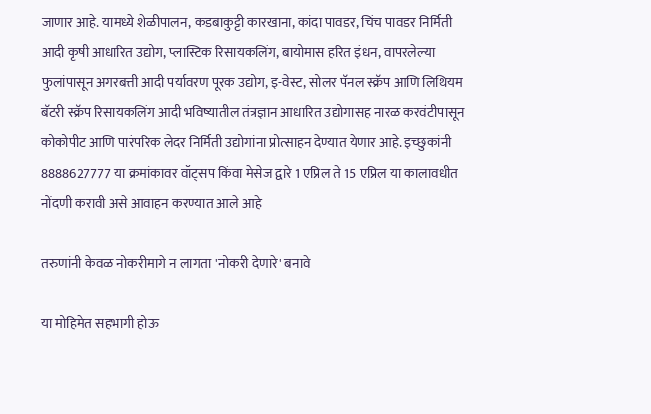जाणार आहे. यामध्ये शेळीपालन, कडबाकुट्टी कारखाना, कांदा पावडर, चिंच पावडर निर्मिती आदी कृषी आधारित उद्योग, प्लास्टिक रिसायकलिंग, बायोमास हरित इंधन, वापरलेल्या फुलांपासून अगरबत्ती आदी पर्यावरण पूरक उद्योग, इ-वेस्ट, सोलर पॅनल स्क्रॅप आणि लिथियम बॅटरी स्क्रॅप रिसायकलिंग आदी भविष्यातील तंत्रज्ञान आधारित उद्योगासह नारळ करवंटीपासून कोकोपीट आणि पारंपरिक लेदर निर्मिती उद्योगांना प्रोत्साहन देण्यात येणार आहे. इच्छुकांनी 8888627777 या क्रमांकावर वॉट्सप किंवा मेसेज द्वारे 1 एप्रिल ते 15 एप्रिल या कालावधीत नोंदणी करावी असे आवाहन करण्यात आले आहे

तरुणांनी केवळ नोकरीमागे न लागता 'नोकरी देणारे' बनावे

या मोहिमेत सहभागी होऊ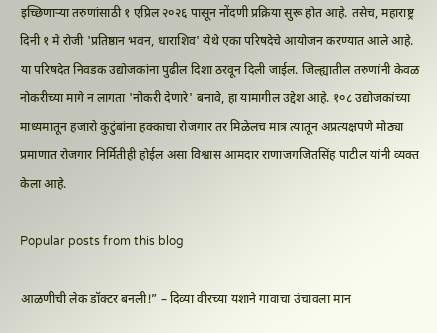इच्छिणाऱ्या तरुणांसाठी १ एप्रिल २०२६ पासून नोंदणी प्रक्रिया सुरू होत आहे. तसेच, महाराष्ट्र दिनी १ मे रोजी 'प्रतिष्ठान भवन, धाराशिव' येथे एका परिषदेचे आयोजन करण्यात आले आहे. या परिषदेत निवडक उद्योजकांना पुढील दिशा ठरवून दिली जाईल. जिल्ह्यातील तरुणांनी केवळ नोकरीच्या मागे न लागता 'नोकरी देणारे' बनावे, हा यामागील उद्देश आहे. १०८ उद्योजकांच्या माध्यमातून हजारो कुटुंबांना हक्काचा रोजगार तर मिळेलच मात्र त्यातून अप्रत्यक्षपणे मोठ्या प्रमाणात रोजगार निर्मितीही होईल असा विश्वास आमदार राणाजगजितसिंह पाटील यांनी व्यक्त केला आहे.

Popular posts from this blog

आळणीची लेक डॉक्टर बनली!” – दिव्या वीरच्या यशाने गावाचा उंचावला मान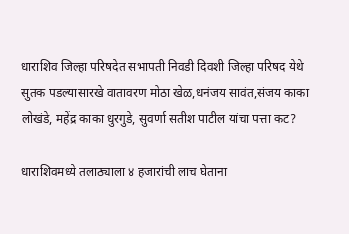धाराशिव जिल्हा परिषदेत सभापती निवडी दिवशी जिल्हा परिषद येथे सुतक पडल्यासारखे वातावरण मोठा खेळ,धनंजय सावंत,संजय काका लोखंडे, महेंद्र काका धुरगुडे, सुवर्णा सतीश पाटील यांचा पत्ता कट?

धाराशिवमध्ये तलाठ्याला ४ हजारांची लाच घेताना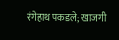रंगेहाथ पकडले; खाजगी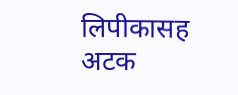लिपीकासह अटक